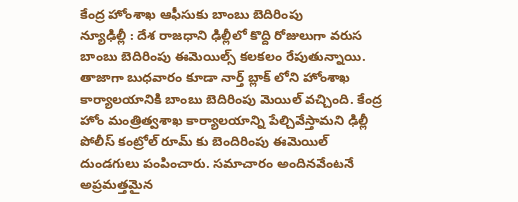కేంద్ర హోంశాఖ ఆఫీసుకు బాంబు బెదిరింపు
న్యూఢిల్లీ : దేశ రాజధాని ఢిల్లీలో కొద్ది రోజులుగా వరుస బాంబు బెదిరింపు ఈమెయిల్స్ కలకలం రేపుతున్నాయి. తాజాగా బుధవారం కూడా నార్త్ బ్లాక్ లోని హోంశాఖ కార్యాలయానికి బాంబు బెదిరింపు మెయిల్ వచ్చింది. కేంద్ర హోం మంత్రిత్వశాఖ కార్యాలయాన్ని పేల్చివేస్తామని ఢిల్లీ పోలీస్ కంట్రోల్ రూమ్ కు బెందిరింపు ఈమెయిల్ దుండగులు పంపించారు. సమాచారం అందినవేంటనే అప్రమత్తమైన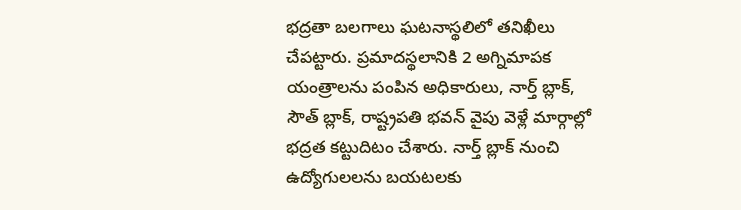భద్రతా బలగాలు ఘటనాస్థలిలో తనిఖీలు చేపట్టారు. ప్రమాదస్థలానికి 2 అగ్నిమాపక యంత్రాలను పంపిన అధికారులు, నార్త్ బ్లాక్, సౌత్ బ్లాక్, రాష్ట్రపతి భవన్ వైపు వెళ్లే మార్గాల్లో భద్రత కట్టుదిటం చేశారు. నార్త్ బ్లాక్ నుంచి ఉద్యోగులలను బయటలకు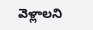వెళ్లాలని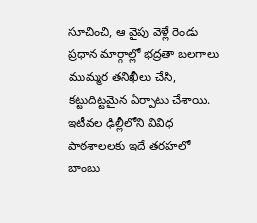సూచించి, ఆ వైపు వెళ్లే రెండు ప్రధాన మార్గాల్లో భద్రతా బలగాలు ముమ్మర తనిఖీలు చేసి, కట్టుదిట్టమైన ఏర్పాటు చేశాయి. ఇటీవల ఢిల్లీలోని వివిధ పాఠశాలలకు ఇదే తరహలో బాంబు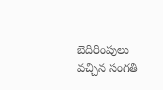బెదిరింపులు వచ్చిన సంగతి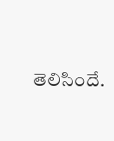తెలిసిందే.